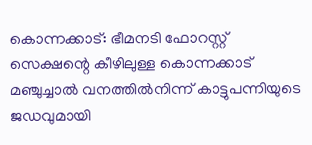കൊന്നക്കാട്: ഭീമനടി ഫോറസ്റ്റ് സെക്ഷന്റെ കീഴിലുള്ള കൊന്നക്കാട് മഞ്ചുച്ചാൽ വനത്തിൽനിന്ന് കാട്ടുപന്നിയുടെ ജഡവുമായി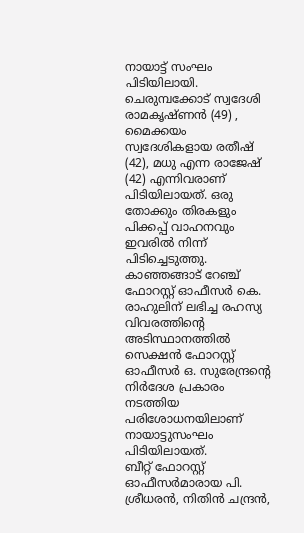നായാട്ട് സംഘം പിടിയിലായി.
ചെരുമ്പക്കോട് സ്വദേശി രാമകൃഷ്ണൻ (49) , മൈക്കയം സ്വദേശികളായ രതീഷ് (42), മധു എന്ന രാജേഷ് (42) എന്നിവരാണ് പിടിയിലായത്. ഒരു തോക്കും തിരകളും പിക്കപ്പ് വാഹനവും ഇവരിൽ നിന്ന് പിടിച്ചെടുത്തു.
കാഞ്ഞങ്ങാട് റേഞ്ച് ഫോറസ്റ്റ് ഓഫീസർ കെ. രാഹുലിന് ലഭിച്ച രഹസ്യ വിവരത്തിന്റെ അടിസ്ഥാനത്തിൽ സെക്ഷൻ ഫോറസ്റ്റ് ഓഫീസർ ഒ. സുരേന്ദ്രന്റെ നിർദേശ പ്രകാരം നടത്തിയ പരിശോധനയിലാണ് നായാട്ടുസംഘം പിടിയിലായത്.
ബീറ്റ് ഫോറസ്റ്റ് ഓഫീസർമാരായ പി. ശ്രീധരൻ, നിതിൻ ചന്ദ്രൻ,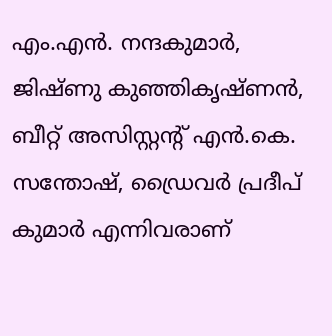എം.എൻ. നന്ദകുമാർ, ജിഷ്ണു കുഞ്ഞികൃഷ്ണൻ, ബീറ്റ് അസിസ്റ്റന്റ് എൻ.കെ. സന്തോഷ്, ഡ്രൈവർ പ്രദീപ് കുമാർ എന്നിവരാണ്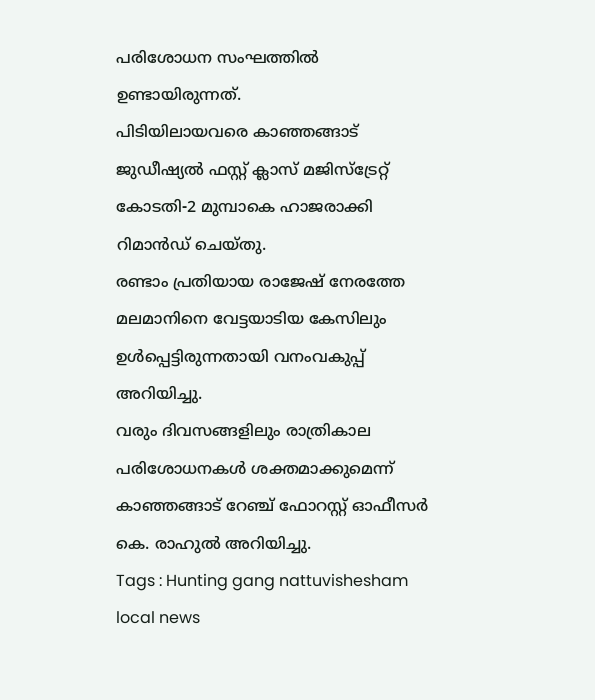പരിശോധന സംഘത്തിൽ ഉണ്ടായിരുന്നത്.
പിടിയിലായവരെ കാഞ്ഞങ്ങാട് ജുഡീഷ്യൽ ഫസ്റ്റ് ക്ലാസ് മജിസ്ട്രേറ്റ് കോടതി-2 മുമ്പാകെ ഹാജരാക്കി റിമാൻഡ് ചെയ്തു.
രണ്ടാം പ്രതിയായ രാജേഷ് നേരത്തേ മലമാനിനെ വേട്ടയാടിയ കേസിലും ഉൾപ്പെട്ടിരുന്നതായി വനംവകുപ്പ് അറിയിച്ചു.
വരും ദിവസങ്ങളിലും രാത്രികാല പരിശോധനകൾ ശക്തമാക്കുമെന്ന് കാഞ്ഞങ്ങാട് റേഞ്ച് ഫോറസ്റ്റ് ഓഫീസർ കെ. രാഹുൽ അറിയിച്ചു.
Tags : Hunting gang nattuvishesham local news